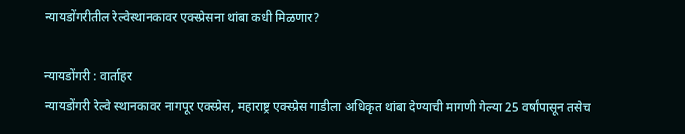न्यायडोंगरीतील रेल्वेस्थानकावर एक्स्प्रेसना थांबा कधी मिळणार?

न्यायडोंगरी : वार्ताहर
न्यायडोंगरी रेल्वे स्थानकावर नागपूर एक्स्प्रेस, महाराष्ट्र एक्स्प्रेस गाडीला अधिकृत थांबा देण्याची मागणी गेल्या 25 वर्षांपासून तसेच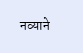नव्याने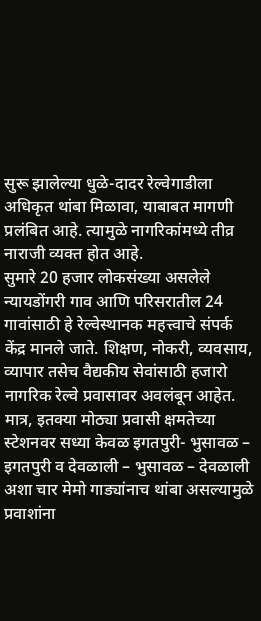सुरू झालेल्या धुळे-दादर रेल्वेगाडीला अधिकृत थांबा मिळावा, याबाबत मागणी प्रलंबित आहे. त्यामुळे नागरिकांमध्ये तीव्र नाराजी व्यक्त होत आहे.
सुमारे 20 हजार लोकसंख्या असलेले न्यायडोंगरी गाव आणि परिसरातील 24 गावांसाठी हे रेल्वेस्थानक महत्त्वाचे संपर्क केंद्र मानले जाते. शिक्षण, नोकरी, व्यवसाय, व्यापार तसेच वैद्यकीय सेवांसाठी हजारो नागरिक रेल्वे प्रवासावर अवलंबून आहेत. मात्र, इतक्या मोठ्या प्रवासी क्षमतेच्या स्टेशनवर सध्या केवळ इगतपुरी- भुसावळ – इगतपुरी व देवळाली – भुसावळ – देवळाली अशा चार मेमो गाड्यांनाच थांबा असल्यामुळे प्रवाशांना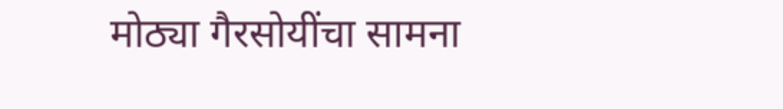मोठ्या गैरसोयींचा सामना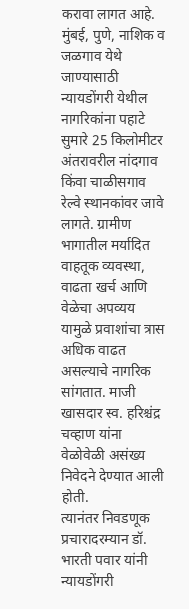करावा लागत आहे. मुंबई, पुणे, नाशिक व जळगाव येथे जाण्यासाठी न्यायडोंगरी येथील नागरिकांना पहाटे सुमारे 25 किलोमीटर अंतरावरील नांदगाव किंवा चाळीसगाव रेल्वे स्थानकांवर जावे लागते. ग्रामीण भागातील मर्यादित वाहतूक व्यवस्था, वाढता खर्च आणि वेळेचा अपव्यय यामुळे प्रवाशांचा त्रास अधिक वाढत असल्याचे नागरिक सांगतात. माजी खासदार स्व. हरिश्चंद्र चव्हाण यांना वेळोवेळी असंख्य निवेदने देण्यात आली होती.
त्यानंतर निवडणूक प्रचारादरम्यान डॉ. भारती पवार यांनी न्यायडोंगरी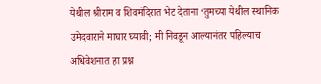येथील श्रीराम व शिवमंदिरात भेट देताना ‘तुमच्या येथील स्थानिक उमेदवाराने माघार घ्यावी; मी निवडून आल्यानंतर पहिल्याच अधिवेशनात हा प्रश्न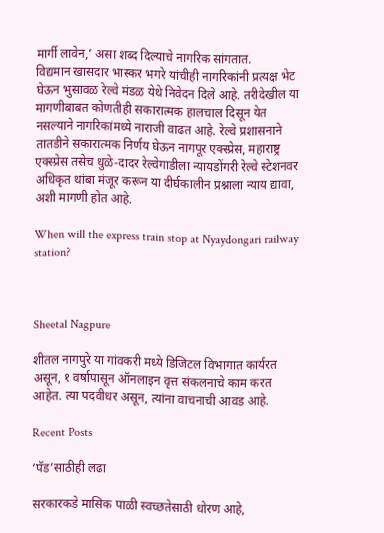मार्गी लावेन,’ असा शब्द दिल्याचे नागरिक सांगतात.
विद्यमान खासदार भास्कर भगरे यांचीही नागरिकांनी प्रत्यक्ष भेट घेऊन भुसावळ रेल्वे मंडळ येथे निवेदन दिले आहे. तरीदेखील या मागणीबाबत कोणतीही सकारात्मक हालचाल दिसून येत नसल्याने नागरिकांमध्ये नाराजी वाढत आहे. रेल्वे प्रशासनाने तातडीने सकारात्मक निर्णय घेऊन नागपूर एक्स्प्रेस, महाराष्ट्र एक्स्प्रेस तसेच धुळे-दादर रेल्वेगाडीला न्यायडोंगरी रेल्वे स्टेशनवर अधिकृत थांबा मंजूर करून या दीर्घकालीन प्रश्नाला न्याय द्यावा, अशी मागणी होत आहे.

When will the express train stop at Nyaydongari railway station?



Sheetal Nagpure

शीतल नागपुरे या गांवकरी मध्ये डिजिटल विभागात कार्यरत असून, १ वर्षापासून ऑनलाइन वृत्त संकलनाचे काम करत आहेत. त्या पदवीधर असून, त्यांना वाचनाची आवड आहे.

Recent Posts

‘पॅड’साठीही लढा

सरकारकडे मासिक पाळी स्वच्छतेसाठी धोरण आहे,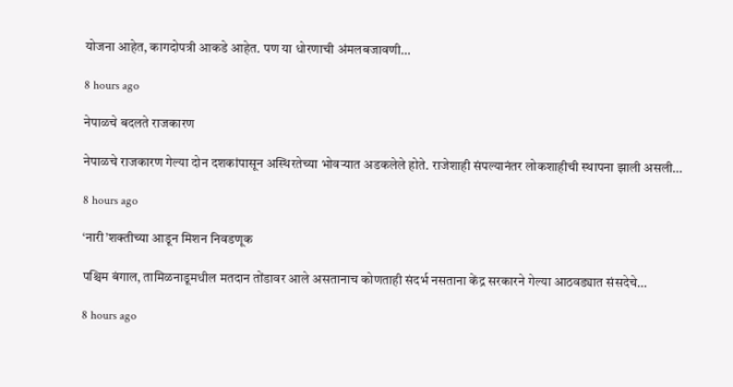योजना आहेत, कागदोपत्री आकडे आहेत. पण या धोरणाची अंमलबजावणी…

8 hours ago

नेपाळचे बदलते राजकारण

नेपाळचे राजकारण गेल्या दोन दशकांपासून अस्थिरतेच्या भोवर्‍यात अडकलेले होते. राजेशाही संपल्यानंतर लोकशाहीची स्थापना झाली असली…

8 hours ago

‘नारी’शक्तीच्या आडून मिशन निवडणूक

पश्चिम बंगाल, तामिळनाडूमधील मतदान तोंडावर आले असतानाच कोणताही संदर्भ नसताना केंद्र सरकारने गेल्या आठवड्यात संसदेचे…

8 hours ago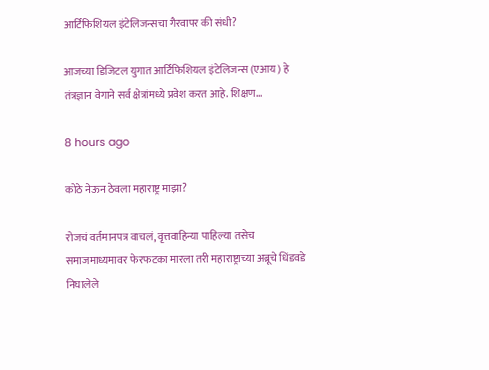आर्टिफिशियल इंटेलिजन्सचा गैरवापर की संधी?

आजच्या डिजिटल युगात आर्टिफिशियल इंटेलिजन्स (एआय) हे तंत्रज्ञान वेगाने सर्व क्षेत्रांमध्ये प्रवेश करत आहे. शिक्षण…

8 hours ago

कोठे नेऊन ठेवला महाराष्ट्र माझा?

रोजचं वर्तमानपत्र वाचलं, वृत्तवाहिन्या पाहिल्या तसेच समाजमाध्यमावर फेरफटका मारला तरी महाराष्ट्राच्या अब्रूचे धिंडवडे निघालेले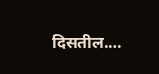दिसतील.…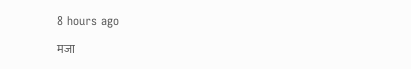8 hours ago

मजा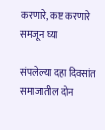करणारे, कष्ट करणारे समजून घ्या

संपलेल्या दहा दिवसांत समाजातील दोन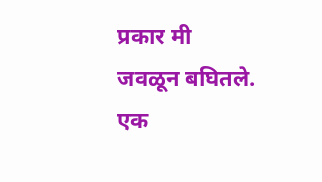प्रकार मी जवळून बघितले. एक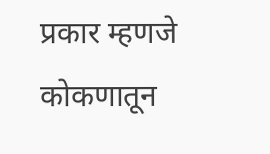प्रकार म्हणजे कोकणातून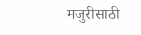मजुरीसाठी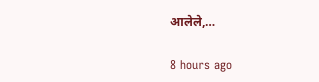आलेले,…

8 hours ago